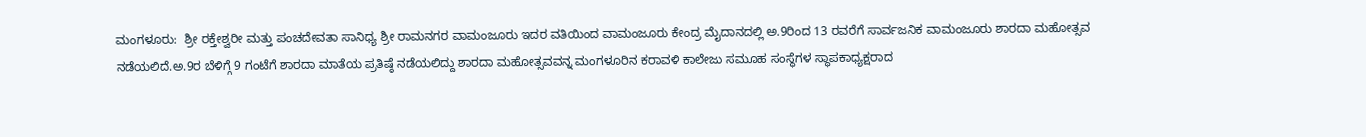ಮಂಗಳೂರು:  ಶ್ರೀ ರಕ್ತೇಶ್ವರೀ ಮತ್ತು ಪಂಚದೇವತಾ ಸಾನಿಧ್ಯ ಶ್ರೀ ರಾಮನಗರ ವಾಮಂಜೂರು ಇದರ ವತಿಯಿಂದ ವಾಮಂಜೂರು ಕೇಂದ್ರ ಮೈದಾನದಲ್ಲಿ ಅ.9ರಿಂದ 13 ರವರೆಗೆ ಸಾರ್ವಜನಿಕ ವಾಮಂಜೂರು ಶಾರದಾ ಮಹೋತ್ಸವ ನಡೆಯಲಿದೆ.ಅ.9ರ‌ ಬೆಳಿಗ್ಗೆ 9 ಗಂಟೆಗೆ ಶಾರದಾ ಮಾತೆಯ ಪ್ರತಿಷ್ಠೆ ನಡೆಯಲಿದ್ದು ಶಾರದಾ ಮಹೋತ್ಸವವನ್ನ ಮಂಗಳೂರಿನ ಕರಾವಳಿ ಕಾಲೇಜು ಸಮೂಹ ಸಂಸ್ಥೆಗಳ ಸ್ಥಾಪಕಾಧ್ಯಕ್ಷರಾದ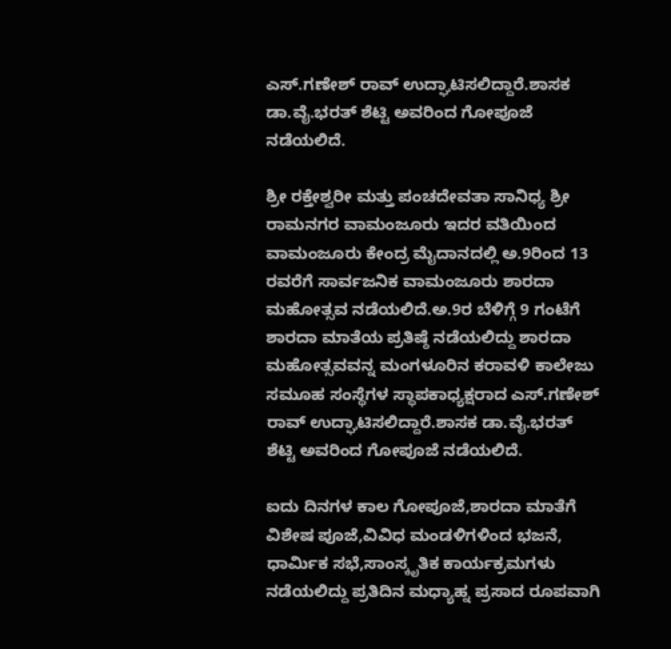ಎಸ್.ಗಣೇಶ್ ರಾವ್ ಉದ್ಘಾಟಿಸಲಿದ್ದಾರೆ.ಶಾಸಕ ಡಾ.ವೈ.ಭರತ್ ಶೆಟ್ಟಿ ಅವರಿಂದ ಗೋಪೂಜೆ ನಡೆಯಲಿದೆ.

ಶ್ರೀ ರಕ್ತೇಶ್ವರೀ ಮತ್ತು ಪಂಚದೇವತಾ ಸಾನಿಧ್ಯ ಶ್ರೀ ರಾಮನಗರ ವಾಮಂಜೂರು ಇದರ ವತಿಯಿಂದ ವಾಮಂಜೂರು ಕೇಂದ್ರ ಮೈದಾನದಲ್ಲಿ ಅ.9ರಿಂದ 13 ರವರೆಗೆ ಸಾರ್ವಜನಿಕ ವಾಮಂಜೂರು ಶಾರದಾ ಮಹೋತ್ಸವ ನಡೆಯಲಿದೆ.ಅ.9ರ‌ ಬೆಳಿಗ್ಗೆ 9 ಗಂಟೆಗೆ ಶಾರದಾ ಮಾತೆಯ ಪ್ರತಿಷ್ಠೆ ನಡೆಯಲಿದ್ದು ಶಾರದಾ ಮಹೋತ್ಸವವನ್ನ ಮಂಗಳೂರಿನ ಕರಾವಳಿ ಕಾಲೇಜು ಸಮೂಹ ಸಂಸ್ಥೆಗಳ ಸ್ಥಾಪಕಾಧ್ಯಕ್ಷರಾದ ಎಸ್.ಗಣೇಶ್ ರಾವ್ ಉದ್ಘಾಟಿಸಲಿದ್ದಾರೆ.ಶಾಸಕ ಡಾ.ವೈ.ಭರತ್ ಶೆಟ್ಟಿ ಅವರಿಂದ ಗೋಪೂಜೆ ನಡೆಯಲಿದೆ.

ಐದು‌ ದಿನಗಳ‌ ಕಾಲ‌ ಗೋಪೂಜೆ,ಶಾರದಾ ಮಾತೆಗೆ ವಿಶೇಷ ಪೂಜೆ,ವಿವಿಧ ಮಂಡಳಿಗಳಿಂದ ಭಜನೆ, ಧಾರ್ಮಿಕ ಸಭೆ,ಸಾಂಸ್ಕೃತಿಕ ಕಾರ್ಯಕ್ರಮಗಳು ನಡೆಯಲಿದ್ದು ಪ್ರತಿದಿನ ಮಧ್ಯಾಹ್ನ ಪ್ರಸಾದ ರೂಪವಾಗಿ‌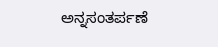ಅನ್ನಸಂತರ್ಪಣೆ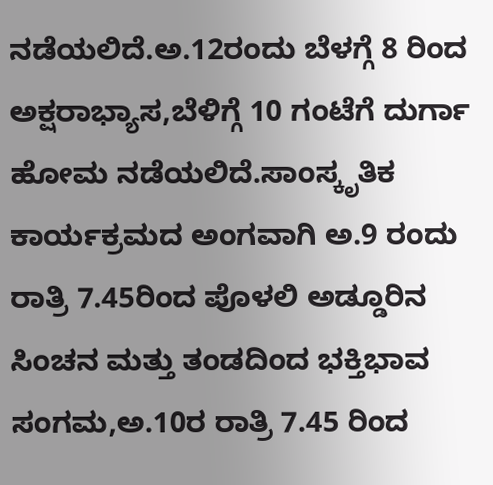ನಡೆಯಲಿದೆ.ಅ.12ರಂದು ಬೆಳಗ್ಗೆ 8 ರಿಂದ ಅಕ್ಷರಾಭ್ಯಾಸ,ಬೆಳಿಗ್ಗೆ 10 ಗಂಟೆಗೆ ದುರ್ಗಾ ಹೋಮ ನಡೆಯಲಿದೆ.ಸಾಂಸ್ಕೃತಿಕ ಕಾರ್ಯಕ್ರಮದ ಅಂಗವಾಗಿ ಅ.9 ರಂದು ರಾತ್ರಿ 7.45ರಿಂದ ಪೊಳಲಿ ಅಡ್ಡೂರಿನ ಸಿಂಚನ‌ ಮತ್ತು ತಂಡದಿಂದ ಭಕ್ತಿಭಾವ ಸಂಗಮ,ಅ.10ರ‌ ರಾತ್ರಿ 7.45 ರಿಂದ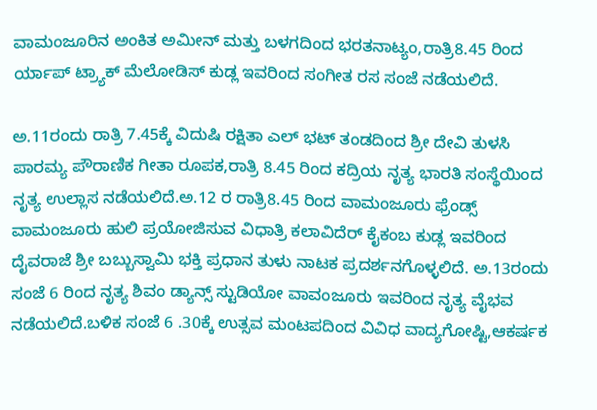ವಾಮಂಜೂರಿನ ಅಂಕಿತ ಅಮೀನ್ ಮತ್ತು ಬಳಗದಿಂದ ಭರತನಾಟ್ಯಂ,ರಾತ್ರಿ‌8.45 ರಿಂದ ರ್ಯಾಪ್ ಟ್ರ್ಯಾಕ್ ಮೆಲೋಡಿಸ್ ಕುಡ್ಲ ಇವರಿಂದ ಸಂಗೀತ ರಸ ಸಂಜೆ ನಡೆಯಲಿದೆ.

ಅ.11ರಂದು ರಾತ್ರಿ‌ 7.45ಕ್ಕೆ ವಿದುಷಿ ರಕ್ಷಿತಾ ಎಲ್‌ ಭಟ್ ತಂಡದಿಂದ ಶ್ರೀ ದೇವಿ ತುಳಸಿ ಪಾರಮ್ಯ‌ ಪೌರಾಣಿಕ ಗೀತಾ ರೂಪಕ,ರಾತ್ರಿ 8.45 ರಿಂದ ಕದ್ರಿಯ ನೃತ್ಯ ಭಾರತಿ‌ ಸಂಸ್ಥೆಯಿಂದ ನೃತ್ಯ ಉಲ್ಲಾಸ‌ ನಡೆಯಲಿದೆ.ಅ.12 ರ ರಾತ್ರಿ‌8.45 ರಿಂದ ವಾಮಂಜೂರು ಫ್ರೆಂಡ್ಸ್ ವಾಮಂಜೂರು ಹುಲಿ ಪ್ರಯೋಜಿಸುವ ವಿಧಾತ್ರಿ ಕಲಾವಿದೆರ್ ಕೈಕಂಬ ಕುಡ್ಲ ಇವರಿಂದ ದೈವರಾಜೆ ಶ್ರೀ ಬಬ್ಬುಸ್ವಾಮಿ ಭಕ್ತಿ ಪ್ರಧಾನ ತುಳು‌ ನಾಟಕ ಪ್ರದರ್ಶನಗೊಳ್ಳಲಿದೆ. ಅ.13ರಂದು ಸಂಜೆ 6 ರಿಂದ ನೃತ್ಯ ಶಿವಂ ಡ್ಯಾನ್ಸ್ ಸ್ಟುಡಿಯೋ ವಾವಂಜೂರು ಇವರಿಂದ ನೃತ್ಯ ವೈಭವ ನಡೆಯಲಿದೆ.ಬಳಿಕ ಸಂಜೆ 6 .30ಕ್ಕೆ ಉತ್ಸವ ಮಂಟಪದಿಂದ ವಿವಿಧ ವಾದ್ಯಗೋಷ್ಟಿ,ಆಕರ್ಷಕ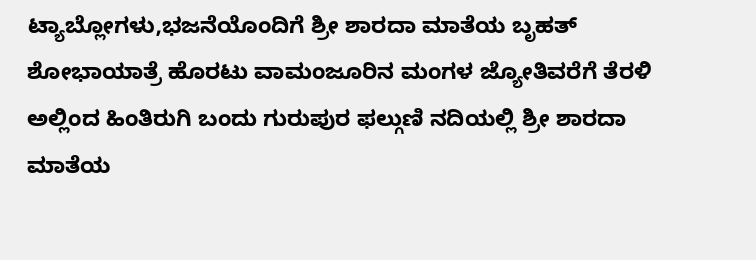ಟ್ಯಾಬ್ಲೋಗಳು,ಭಜನೆಯೊಂದಿಗೆ ಶ್ರೀ ಶಾರದಾ ಮಾತೆಯ ಬೃಹತ್ ಶೋಭಾಯಾತ್ರೆ ಹೊರಟು ವಾಮಂಜೂರಿನ ಮಂಗಳ ಜ್ಯೋತಿವರೆಗೆ ತೆರಳಿ ಅಲ್ಲಿಂದ ಹಿಂತಿರುಗಿ ಬಂದು ಗುರುಪುರ ಫಲ್ಗುಣಿ ನದಿಯಲ್ಲಿ ಶ್ರೀ ಶಾರದಾ ಮಾತೆಯ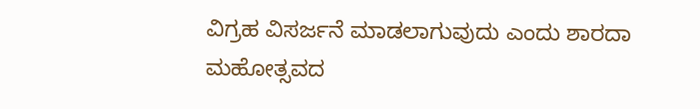ವಿಗ್ರಹ ವಿಸರ್ಜನೆ ಮಾಡಲಾಗುವುದು ಎಂದು ಶಾರದಾ ಮಹೋತ್ಸವದ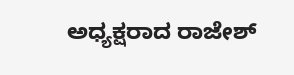ಅಧ್ಯಕ್ಷರಾದ ರಾಜೇಶ್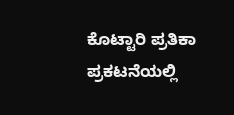ಕೊಟ್ಟಾರಿ ಪ್ರತಿಕಾ ಪ್ರಕಟನೆಯಲ್ಲಿ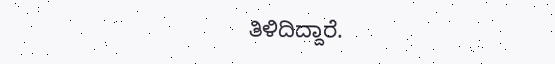ತಿಳಿದಿದ್ದಾರೆ.